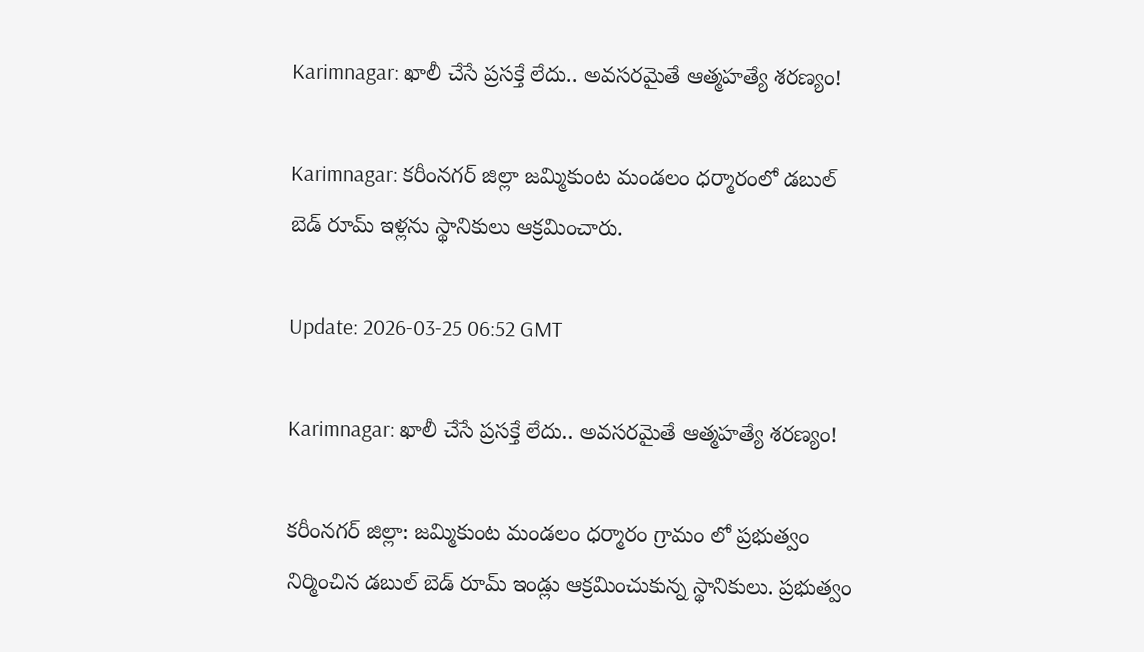Karimnagar: ఖాలీ చేసే ప్రసక్తే లేదు.. అవసరమైతే ఆత్మహత్యే శరణ్యం!

Karimnagar: కరీంనగర్ జిల్లా జమ్మికుంట మండలం ధర్మారంలో డబుల్ బెడ్ రూమ్ ఇళ్లను స్థానికులు ఆక్రమించారు.

Update: 2026-03-25 06:52 GMT

Karimnagar: ఖాలీ చేసే ప్రసక్తే లేదు.. అవసరమైతే ఆత్మహత్యే శరణ్యం!

కరీంనగర్ జిల్లా: జమ్మికుంట మండలం ధర్మారం గ్రామం లో ప్రభుత్వం నిర్మించిన డబుల్ బెడ్ రూమ్ ఇండ్లు ఆక్రమించుకున్న స్థానికులు. ప్రభుత్వం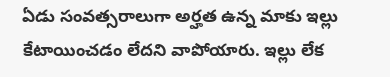ఏడు సంవత్సరాలుగా అర్హత ఉన్న మాకు ఇల్లు కేటాయించడం లేదని వాపోయారు. ఇల్లు లేక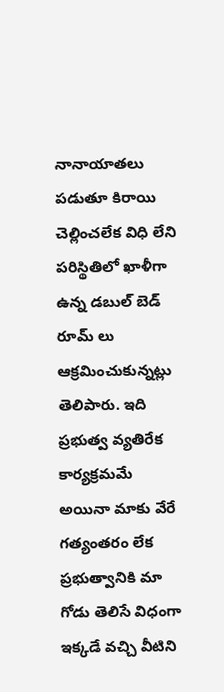నానాయాతలు పడుతూ కిరాయి చెల్లించలేక విధి లేని పరిస్థితిలో ఖాళీగా ఉన్న డబుల్ బెడ్ రూమ్ లు ఆక్రమించుకున్నట్లు తెలిపారు. ఇది ప్రభుత్వ వ్యతిరేక కార్యక్రమమే అయినా మాకు వేరే గత్యంతరం లేక ప్రభుత్వానికి మా గోడు తెలిసే విధంగా ఇక్కడే వచ్చి వీటిని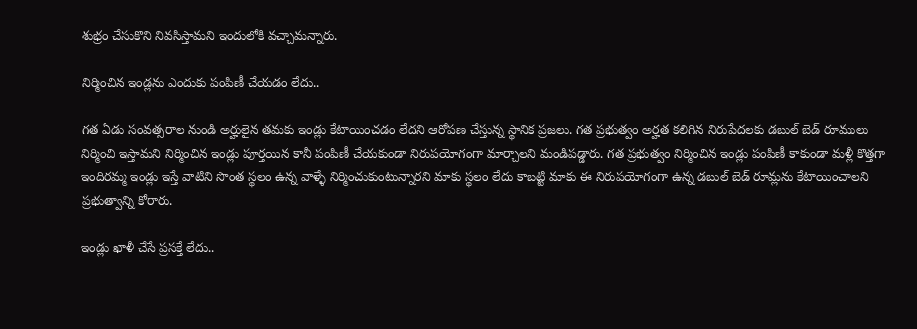శుభ్రం చేసుకొని నివసిస్తామని ఇందులోకి వచ్చామన్నారు.

నిర్మించిన ఇండ్లను ఎందుకు పంపిణీ చేయడం లేదు..

గత ఏడు సంవత్సరాల నుండి అర్హులైన తమకు ఇండ్లు కేటాయించడం లేదని ఆరోపణ చేస్తున్న స్థానిక ప్రజలు. గత ప్రభుత్వం అర్హత కలిగిన నిరుపేదలకు డబుల్ బెడ్ రూములు నిర్మించి ఇస్తామని నిర్మించిన ఇండ్లు పూర్తయిన కానీ పంపిణీ చేయకుండా నిరుపయోగంగా మార్చాలని మండిపడ్డారు. గత ప్రభుత్వం నిర్మించిన ఇండ్లు పంపిణీ కాకుండా మళ్లీ కొత్తగా ఇందిరమ్మ ఇండ్లు ఇస్తే వాటిని సొంత స్థలం ఉన్న వాళ్ళే నిర్మించుకుంటున్నారని మాకు స్థలం లేదు కాబట్టి మాకు ఈ నిరుపయోగంగా ఉన్న డబుల్ బెడ్ రూమ్లను కేటాయించాలని ప్రభుత్వాన్ని కోరారు.

ఇండ్లు ఖాళీ చేసే ప్రసక్తే లేదు..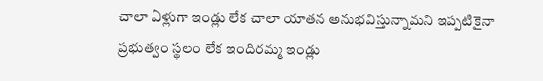చాలా ఏళ్లుగా ఇండ్లు లేక చాలా యాతన అనుభవిస్తున్నామని ఇప్పటికైనా ప్రభుత్వం స్థలం లేక ఇందిరమ్మ ఇండ్లు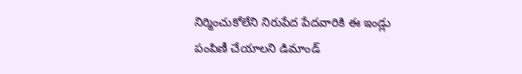నిర్మించుకోలేని నిరుపేద పేదవారికి ఈ ఇండ్లు పంపిణీ చేయాలని డిమాండ్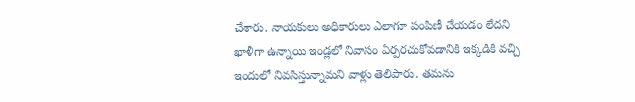చేశారు. నాయకులు అధికారులు ఎలాగూ పంపిణీ చేయడం లేదని ఖాళీగా ఉన్నాయి ఇండ్లలో నివాసం ఏర్పరచుకోవడానికి ఇక్కడికి వచ్చి ఇందులో నివసిస్తున్నామని వాళ్లు తెలిపారు. తమను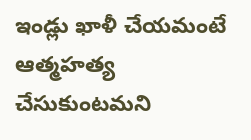ఇండ్లు ఖాళీ చేయమంటే ఆత్మహత్య చేసుకుంటమని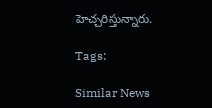హెచ్చరిస్తున్నారు.

Tags:

Similar News